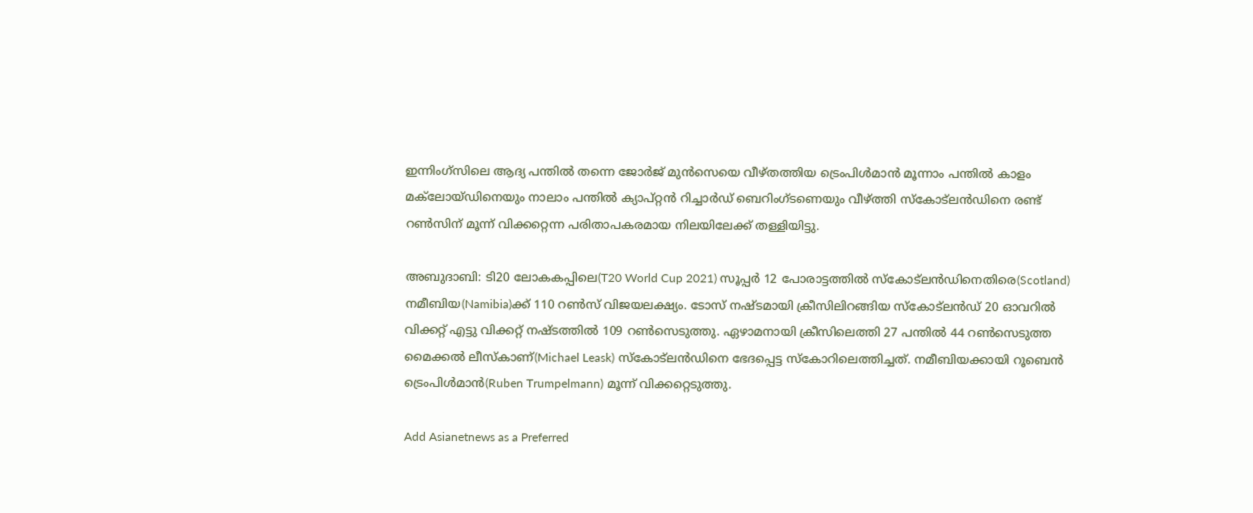ഇന്നിംഗ്സിലെ ആദ്യ പന്തില്‍ തന്നെ ജോര്‍ജ് മുന്‍സെയെ വീഴ്തത്തിയ ട്രെംപിള്‍മാന്‍ മൂന്നാം പന്തില്‍ കാളം മക്‌ലോയ്ഡിനെയും നാലാം പന്തില്‍ ക്യാപ്റ്റന്‍ റിച്ചാര്‍ഡ് ബെറിംഗ്ടണെയും വീഴ്ത്തി സ്കോട്‌ലന്‍ഡിനെ രണ്ട് റണ്‍സിന് മൂന്ന് വിക്കറ്റെന്ന പരിതാപകരമായ നിലയിലേക്ക് തള്ളിയിട്ടു.

അബുദാബി: ടി20 ലോകകപ്പിലെ(T20 World Cup 2021) സൂപ്പര്‍ 12 പോരാട്ടത്തില്‍ സ്കോട്‌ലന്‍ഡിനെതിരെ(Scotland) നമീബിയ(Namibia)ക്ക് 110 റണ്‍സ് വിജയലക്ഷ്യം. ടോസ് നഷ്ടമായി ക്രീസിലിറങ്ങിയ സ്കോട്‌ലന്‍ഡ് 20 ഓവറില്‍ വിക്കറ്റ് എട്ടു വിക്കറ്റ് നഷ്ടത്തില്‍ 109 റണ്‍സെടുത്തു. ഏഴാമനായി ക്രീസിലെത്തി 27 പന്തില്‍ 44 റണ്‍സെടുത്ത മൈക്കല്‍ ലീസ്കാണ്(Michael Leask) സ്കോട്‌‌ലന്‍ഡിനെ ഭേദപ്പെട്ട സ്കോറിലെത്തിച്ചത്. നമീബിയക്കായി റൂബെന്‍ ട്രെംപിള്‍മാന്‍(Ruben Trumpelmann) മൂന്ന് വിക്കറ്റെടുത്തു.

Add Asianetnews as a Preferred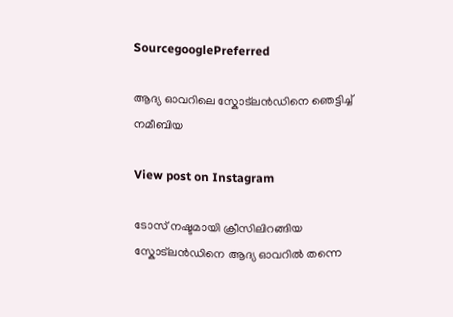SourcegooglePreferred

ആദ്യ ഓവറിലെ സ്കോട്‌ലന്‍ഡിനെ ഞെട്ടിച്ച് നമീബിയ

View post on Instagram

ടോസ് നഷ്ടമായി ക്രീസിലിറങ്ങിയ സ്കോട്‌ലന്‍ഡിനെ ആദ്യ ഓവറില്‍ തന്നെ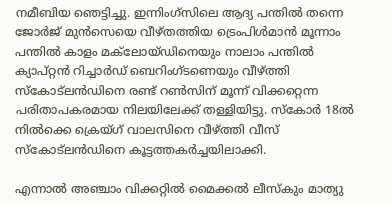നമീബിയ ഞെട്ടിച്ചു. ഇന്നിംഗ്സിലെ ആദ്യ പന്തില്‍ തന്നെ ജോര്‍ജ് മുന്‍സെയെ വീഴ്തത്തിയ ട്രെംപിള്‍മാന്‍ മൂന്നാം പന്തില്‍ കാളം മക്‌ലോയ്ഡിനെയും നാലാം പന്തില്‍ ക്യാപ്റ്റന്‍ റിച്ചാര്‍ഡ് ബെറിംഗ്ടണെയും വീഴ്ത്തി സ്കോട്‌ലന്‍ഡിനെ രണ്ട് റണ്‍സിന് മൂന്ന് വിക്കറ്റെന്ന പരിതാപകരമായ നിലയിലേക്ക് തള്ളിയിട്ടു. സ്കോര്‍ 18ല്‍ നില്‍ക്കെ ക്രെയ്ഗ് വാലസിനെ വീഴ്ത്തി വീസ് സ്കോട്‌ലന്‍ഡിനെ കൂട്ടത്തകര്‍ച്ചയിലാക്കി.

എന്നാല്‍ അഞ്ചാം വിക്കറ്റില്‍ മൈക്കല്‍ ലീസ്കും മാത്യു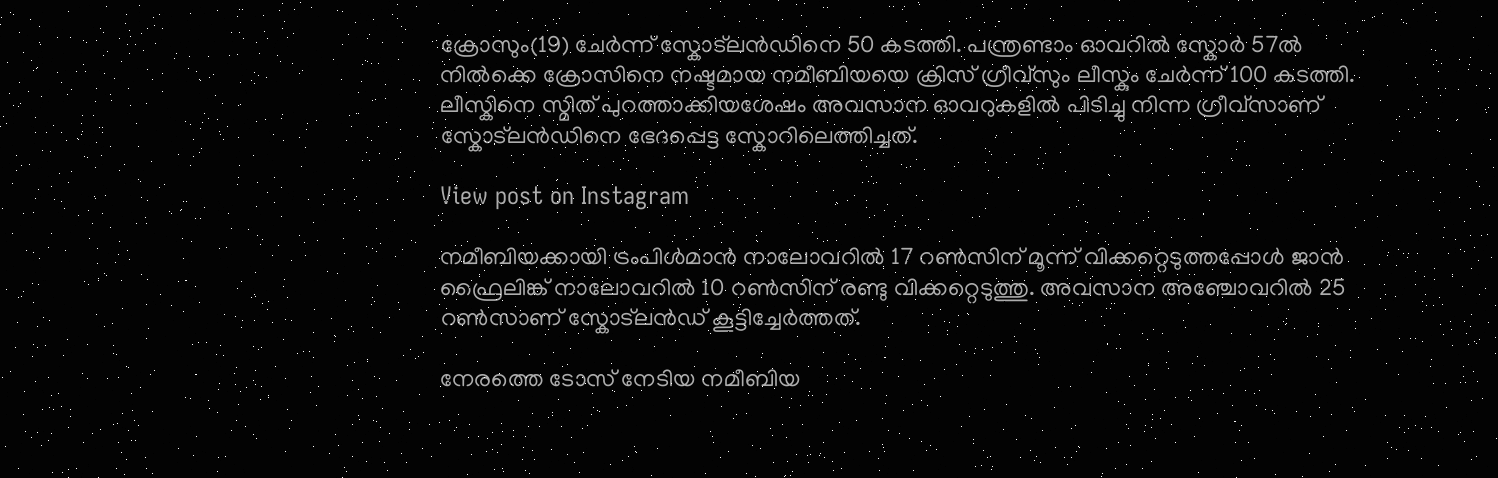ക്രോസും(19) ചേര്‍ന്ന് സ്കോട്‌ലന്‍ഡിനെ 50 കടത്തി. പന്ത്രണ്ടാം ഓവറില്‍ സ്കോര്‍ 57ല്‍ നില്‍ക്കെ ക്രോസിനെ നഷ്ടമായ നമീബിയയെ ക്രിസ് ഗ്രീവ്സും ലീസ്കും ചേര്‍ന്ന് 100 കടത്തി. ലീസ്കിനെ സ്മിത് പുറത്താക്കിയശേഷം അവസാന ഓവറുകളില്‍ പിടിച്ചു നിന്ന ഗ്രീവ്സാണ് സ്കോട്‌ലന്‍ഡിനെ ഭേദപ്പെട്ട സ്കോറിലെത്തിച്ചത്.

View post on Instagram

നമീബിയക്കായി ട്രംപിള്‍മാന്‍ നാലോവറില്‍ 17 റണ്‍സിന് മൂന്ന് വിക്കറ്റെടുത്തപ്പോള്‍ ജാന്‍ ഫ്രൈലിങ്ക് നാലോവറില്‍ 10 റണ്‍സിന് രണ്ടു വിക്കറ്റെടുത്തു. അവസാന അഞ്ചോവറില്‍ 25 റണ്‍സാണ് സ്കോട്‌ലന്‍ഡ് കൂട്ടിച്ചേര്‍ത്തത്.

നേരത്തെ ടോസ് നേടിയ നമീബിയ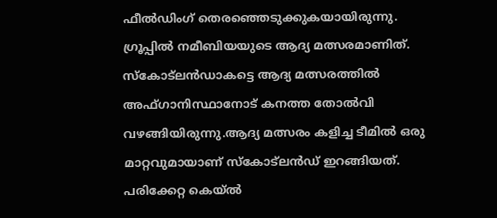ഫീല്‍ഡിംഗ് തെരഞ്ഞെടുക്കുകയായിരുന്നു. ഗ്രൂപ്പില്‍ നമീബിയയുടെ ആദ്യ മത്സരമാണിത്. സ്കോട്‌ലന്‍ഡാകട്ടെ ആദ്യ മത്സരത്തില്‍ അഫ്ഗാനിസ്ഥാനോട് കനത്ത തോല്‍വി വഴങ്ങിയിരുന്നു.ആദ്യ മത്സരം കളിച്ച ടീമില്‍ ഒരു മാറ്റവുമായാണ് സ്കോട്‌ലന്‍ഡ് ഇറങ്ങിയത്. പരിക്കേറ്റ കെയ്ല്‍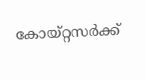കോയ്റ്റസര്‍ക്ക്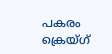പകരം ക്രെയ്ഗ്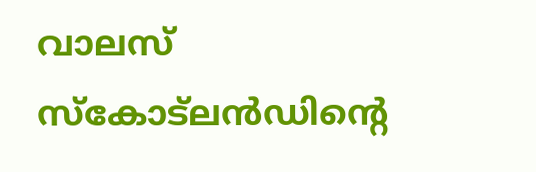വാലസ് സ്കോട്‌ലന്‍ഡിന്‍റെ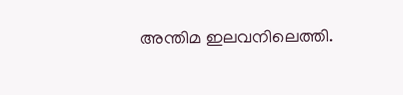അന്തിമ ഇലവനിലെത്തി.